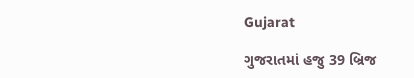Gujarat

ગુજરાતમાં હજુ 39 બ્રિજ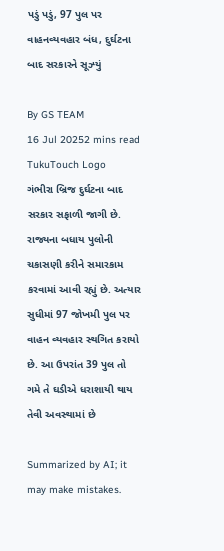પડું પડું, 97 પુલ પર વાહનવ્યવહાર બંધ, દુર્ઘટના બાદ સરકારને સૂઝ્યું

By GS TEAM
16 Jul 20252 mins read
TukuTouch Logo
ગંભીરા બ્રિજ દુર્ઘટના બાદ સરકાર સફાળી જાગી છે. રાજ્યના બધાય પુલોની ચકાસણી કરીને સમારકામ કરવામાં આવી રહ્યું છે. અત્યાર સુધીમાં 97 જોખમી પુલ પર વાહન વ્યવહાર સ્થગિત કરાયો છે. આ ઉપરાંત 39 પુલ તો ગમે તે ઘડીએ ધરાશાયી થાય તેવી અવસ્થામાં છે

Summarized by AI; it may make mistakes.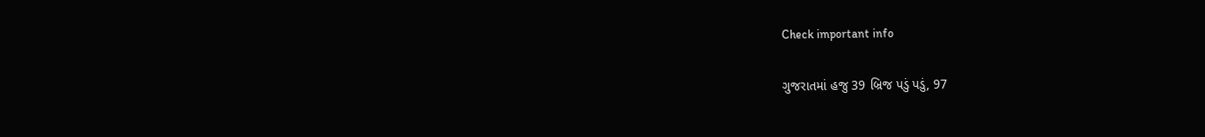Check important info

ગુજરાતમાં હજુ 39 બ્રિજ પડું પડું, 97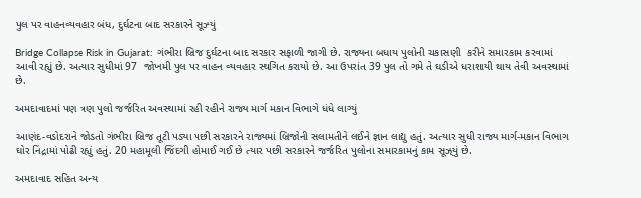પુલ પર વાહનવ્યવહાર બંધ, દુર્ઘટના બાદ સરકારને સૂઝ્યું

Bridge Collapse Risk in Gujarat: ગંભીરા બ્રિજ દુર્ઘટના બાદ સરકાર સફાળી જાગી છે. રાજ્યના બધાય પુલોની ચકાસણી  કરીને સમારકામ કરવામાં આવી રહ્યું છે. અત્યાર સુધીમાં 97  જોખમી પુલ પર વાહન વ્યવહાર સ્થગિત કરાયો છે. આ ઉપરાંત 39 પુલ તો ગમે તે ઘડીએ ધરાશાયી થાય તેવી અવસ્થામાં છે.

અમદાવાદમાં પણ ત્રણ પુલો જર્જરિત અવસ્થામાં રહી રહીને રાજ્ય માર્ગ મકાન વિભાગે ધંધે લાગ્યું

આણંદ-વડોદરાને જોડતો ગંભીરા બ્રિજ તૂટી પડ્યા પછી સરકારને રાજ્યમાં બ્રિજોની સલામતીને લઈને જ્ઞાન લાદ્યુ હતું. અત્યાર સુધી રાજ્ય માર્ગ-મકાન વિભાગ ઘોર નિંદ્રામાં પોઢી રહ્યું હતું. 20 મહામૂલી જિંદગી હોમાઈ ગઈ છે ત્યાર પછી સરકારને જર્જરિત પુલોના સમારકામનું કામ સૂઝ્‌યું છે.

અમદાવાદ સહિત અન્ય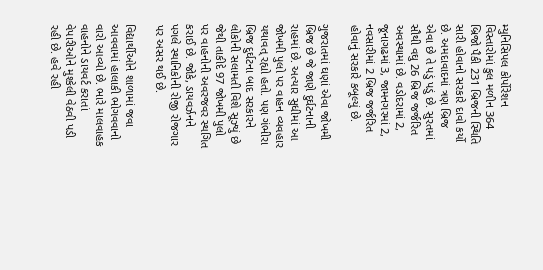મ્યુનિસિપલ કોર્પોરેશન વિસ્તારોમાં કુલ મળીન 364 બ્રિજો પૈકી 231 બ્રિજની સ્થિતિ સારી હોવાનો સરકારે દાવો કર્યો છે. અમદાવાદમાં ‌ત્રણ બ્રિજ એવા છે તે પડું પડું છે. સુરતમાં સૌથી વઘુ 26 બ્રિજ જર્જરિત અવસ્થામાં છે. વડોદરામાં 2, જૂનાગઢમાં 3, જામનગરમાં 2, નવસારીમાં 2 બ્રિજ જર્જરિત હોવાનું સરકારે કબૂલ્યું છે.

ગુજરાતમાં ઘણાં એવા જોખમી બ્રિજ છે જે જાણે દુર્ઘટનાની રાહમાં છે. અત્યાર સુધીમાં આ જોખમી પુલો પર વાહન વ્યવહાર યથાવત્ રહ્યો હતો. પણ ગંભીરા બ્રિજ દુર્ઘટના બાદ સરકારને લોકોની સલામતી વિશે સૂઝ્યું છે જેથી તાકીદે 97 જોખમી પુલો પર વાહનોની અવરજવર સ્થગિત કરાઈ છે. જોકે, ડાયવર્ઝનને પગલે સ્થાનિકોની રોજી રોજગાર પર અસર થઈ છે.

વિદ્યાર્થીઓને શાળામાં જવા આવવામાં હાલાકી ભોગવવાનો વારો આવ્યો છે. ભારે માલવાહક વાહનોને ડાયવર્ટ કરાતાં વેપારીઓને મુશ્કેલી વેઠવી પડી રહી છે. હવે રહી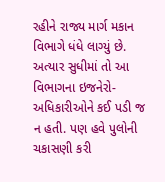રહીને રાજ્ય માર્ગ મકાન વિભાગે ધંધે લાગ્યું છે. અત્યાર સુધીમાં તો આ વિભાગના ઇજનેરો-અધિકારીઓને કઈ પડી જ ન હતી. પણ હવે પુલોની ચકાસણી કરી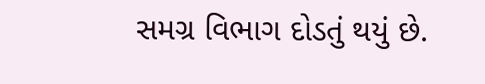સમગ્ર વિભાગ દોડતું થયું છે.